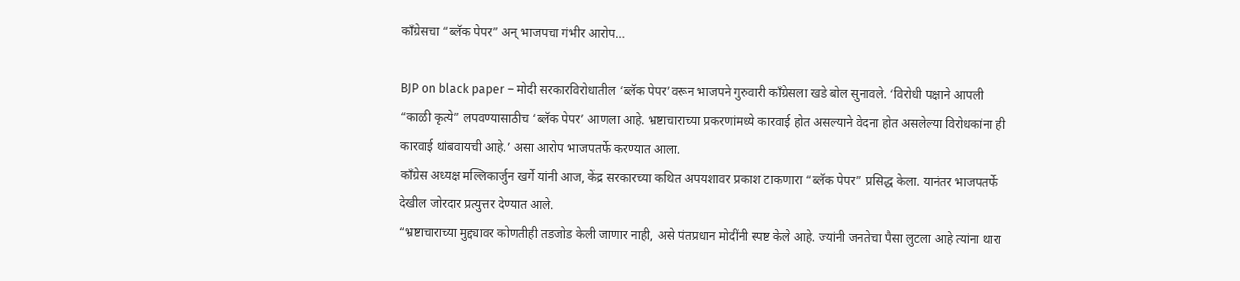काँग्रेसचा “ब्लॅक पेपर” अन् भाजपचा गंभीर आरोप…

BJP on black paper – मोदी सरकारविरोधातील ‘ब्लॅक पेपर’वरून भाजपने गुरुवारी काँग्रेसला खडे बोल सुनावले. ‘विरोधी पक्षाने आपली “काळी कृत्ये” लपवण्यासाठीच ‘ब्लॅक पेपर’ आणला आहे. भ्रष्टाचाराच्या प्रकरणांमध्ये कारवाई होत असल्याने वेदना होत असलेल्या विरोधकांना ही कारवाई थांबवायची आहे.’ असा आरोप भाजपतर्फे करण्यात आला.
काँग्रेस अध्यक्ष मल्लिकार्जुन खर्गे यांनी आज, केंद्र सरकारच्या कथित अपयशावर प्रकाश टाकणारा “ब्लॅक पेपर” प्रसिद्ध केला. यानंतर भाजपतर्फे देखील जोरदार प्रत्युत्तर देण्यात आले.
“भ्रष्टाचाराच्या मुद्द्यावर कोणतीही तडजोड केली जाणार नाही, असे पंतप्रधान मोदींनी स्पष्ट केले आहे. ज्यांनी जनतेचा पैसा लुटला आहे त्यांना थारा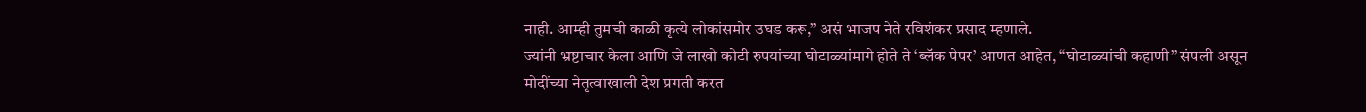नाही. आम्ही तुमची काळी कृत्ये लोकांसमोर उघड करू,” असं भाजप नेते रविशंकर प्रसाद म्हणाले.
ज्यांनी भ्रष्टाचार केला आणि जे लाखो कोटी रुपयांच्या घोटाळ्यांमागे होते ते ‘ब्लॅक पेपर’ आणत आहेत, “घोटाळ्यांची कहाणी” संपली असून मोदींच्या नेतृत्वाखाली देश प्रगती करत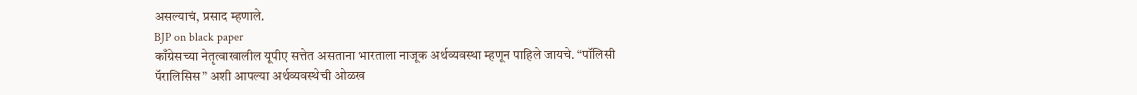असल्याचं, प्रसाद म्हणाले.
BJP on black paper
काँग्रेसच्या नेतृत्वाखालील यूपीए सत्तेत असताना भारताला नाजूक अर्थव्यवस्था म्हणून पाहिले जायचे. “पॉलिसी पॅरालिसिस” अशी आपल्या अर्थव्यवस्थेची ओळख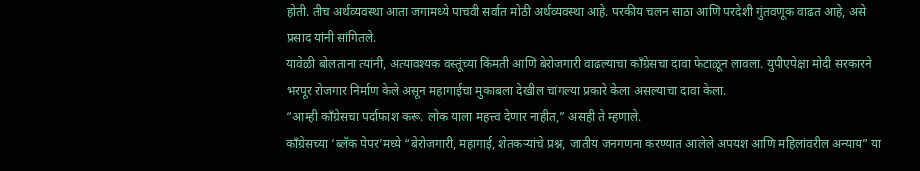होती. तीच अर्थव्यवस्था आता जगामध्ये पाचवी सर्वात मोठी अर्थव्यवस्था आहे. परकीय चलन साठा आणि परदेशी गुंतवणूक वाढत आहे, असे प्रसाद यांनी सांगितले.
यावेळी बोलताना त्यांनी, अत्यावश्यक वस्तूंच्या किंमती आणि बेरोजगारी वाढल्याचा काँग्रेसचा दावा फेटाळून लावला. युपीएपेक्षा मोदी सरकारने भरपूर रोजगार निर्माण केले असून महागाईचा मुकाबला देखील चांगल्या प्रकारे केला असल्याचा दावा केला.
“आम्ही काँग्रेसचा पर्दाफाश करू. लोक याला महत्त्व देणार नाहीत,” असही ते म्हणाले.
काँग्रेसच्या ‘ब्लॅक पेपर’मध्ये “बेरोजगारी, महागाई, शेतकऱ्यांचे प्रश्न, जातीय जनगणना करण्यात आलेले अपयश आणि महिलांवरील अन्याय” या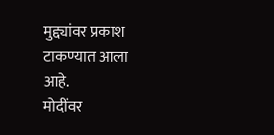मुद्द्यांवर प्रकाश टाकण्यात आला आहे.
मोदींवर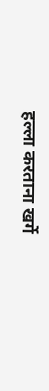हल्ला करताना खर्गे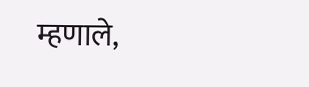म्हणाले,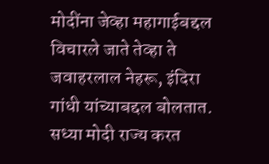मोदींना जेव्हा महागाईबद्दल विचारले जाते तेव्हा ते जवाहरलाल नेहरू, इंदिरा गांधी यांच्याबद्दल बोलतात. सध्या मोदी राज्य करत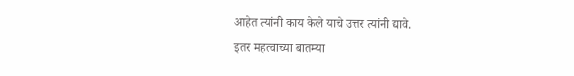आहेत त्यांनी काय केले याचे उत्तर त्यांनी द्यावे.
इतर महत्वाच्या बातम्या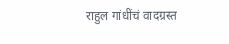राहुल गांधींचं वादग्रस्त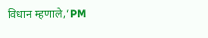विधान म्हणाले,’PM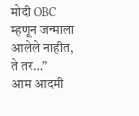मोदी OBC म्हणून जन्माला आलेले नाहीत, ते तर…”
आम आदमी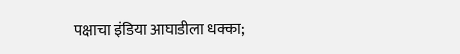पक्षाचा इंडिया आघाडीला धक्का;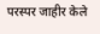परस्पर जाहीर केले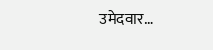उमेदवार…